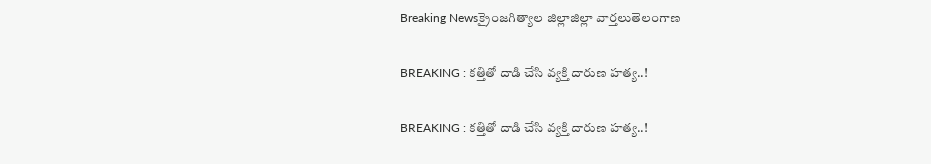Breaking Newsక్రైంజగిత్యాల జిల్లాజిల్లా వార్తలుతెలంగాణ

BREAKING : కత్తితో దాడి చేసి వ్యక్తి దారుణ హత్య..!

BREAKING : కత్తితో దాడి చేసి వ్యక్తి దారుణ హత్య..!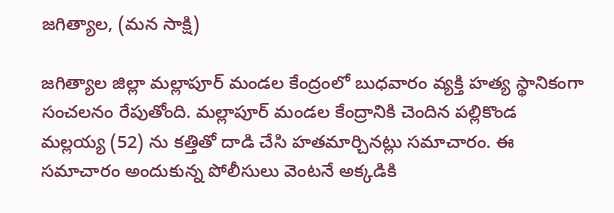జగిత్యాల, (మన సాక్షి)

జగిత్యాల జిల్లా మల్లాపూర్ మండల కేంద్రంలో బుధవారం వ్యక్తి హత్య స్థానికంగా సంచలనం రేపుతోంది. మల్లాపూర్ మండల కేంద్రానికి చెందిన పల్లికొండ మల్లయ్య (52) ను కత్తితో దాడి చేసి హతమార్చినట్లు సమాచారం. ఈ సమాచారం అందుకున్న పోలీసులు వెంటనే అక్కడికి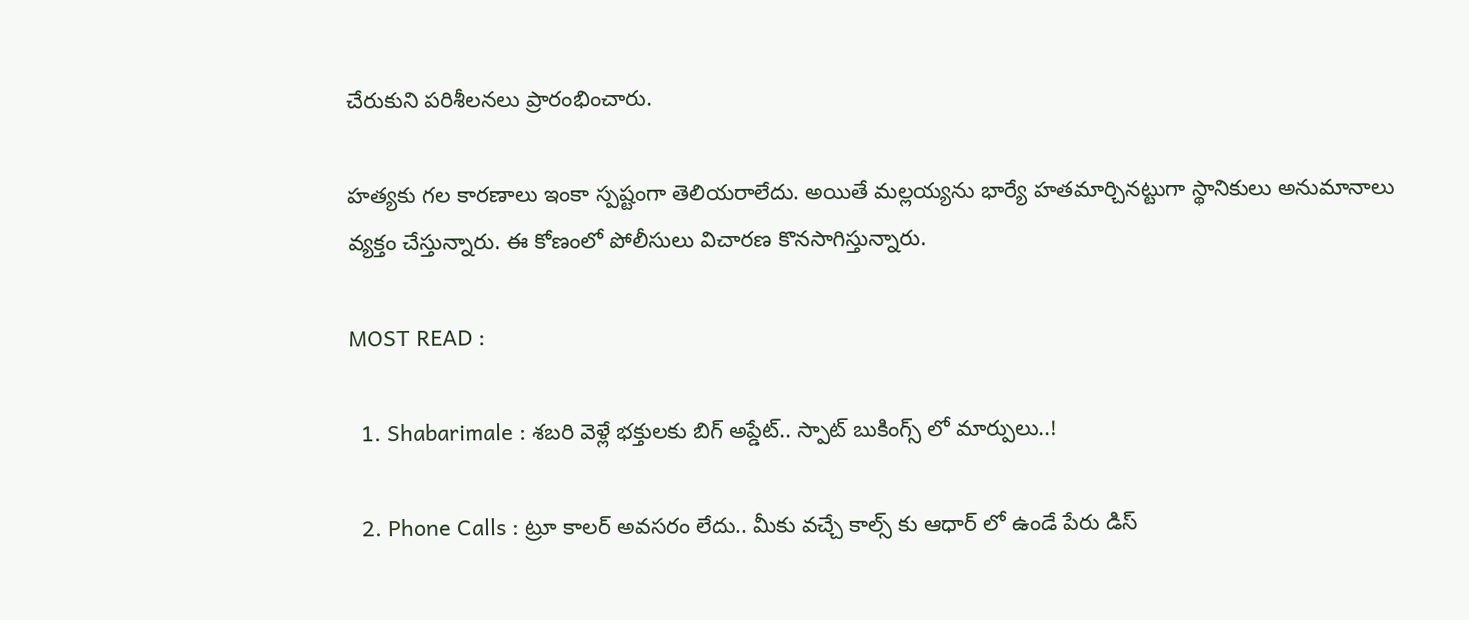చేరుకుని పరిశీలనలు ప్రారంభించారు.

హత్యకు గల కారణాలు ఇంకా స్పష్టంగా తెలియరాలేదు. అయితే మల్లయ్యను భార్యే హతమార్చినట్టుగా స్థానికులు అనుమానాలు వ్యక్తం చేస్తున్నారు. ఈ కోణంలో పోలీసులు విచారణ కొనసాగిస్తున్నారు.

MOST READ :

  1. Shabarimale : శబరి వెళ్లే భక్తులకు బిగ్ అప్డేట్.. స్పాట్ బుకింగ్స్ లో మార్పులు..!

  2. Phone Calls : ట్రూ కాలర్ అవసరం లేదు.. మీకు వచ్చే కాల్స్ కు ఆధార్ లో ఉండే పేరు డిస్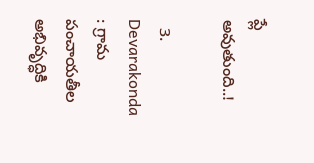ప్లే అవుతుంది..!

  3. Devarakonda : గ్రామ పంచాయతీల అభివృద్ధికి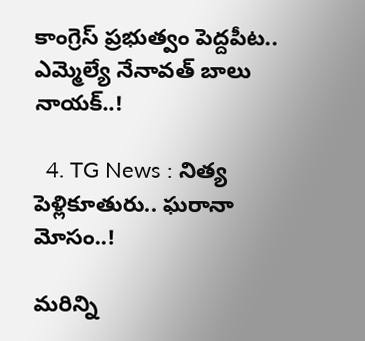కాంగ్రెస్ ప్రభుత్వం పెద్దపీట.. ఎమ్మెల్యే నేనావత్ బాలు నాయక్..!

  4. TG News : నిత్య పెళ్లికూతురు.. ఘరానా మోసం..!

మరిన్ని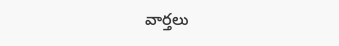వార్తలు